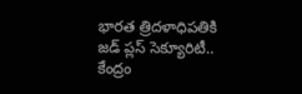భారత త్రిదళాధిపతికి జడ్ ప్లస్ సెక్యూరిటీ.. కేంద్రం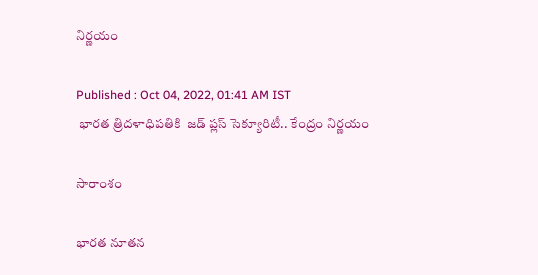నిర్ణయం

Published : Oct 04, 2022, 01:41 AM IST
 భారత త్రిదళాధిపతికి  జడ్ ప్లస్ సెక్యూరిటీ.. కేంద్రం నిర్ణయం

సారాంశం

భారత నూతన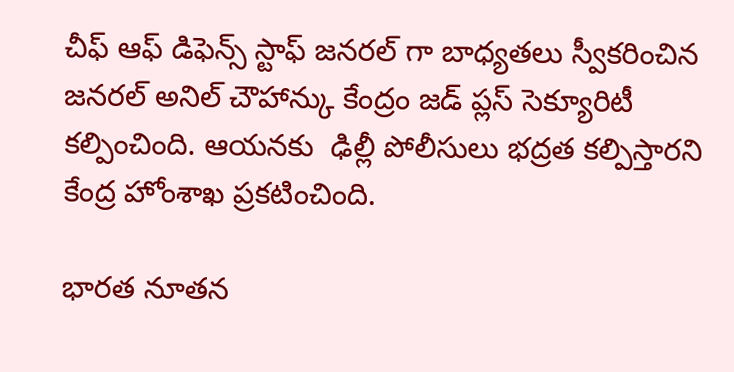చీఫ్ ఆఫ్ డిఫెన్స్ స్టాఫ్ జనరల్ గా బాధ్యతలు స్వీకరించిన జనరల్ అనిల్ చౌహాన్కు కేంద్రం జడ్ ప్లస్ సెక్యూరిటీ  కల్పించింది. ఆయనకు  ఢిల్లీ పోలీసులు భద్రత కల్పిస్తారని కేంద్ర హోంశాఖ ప్ర‌క‌టించింది.

భారత నూతన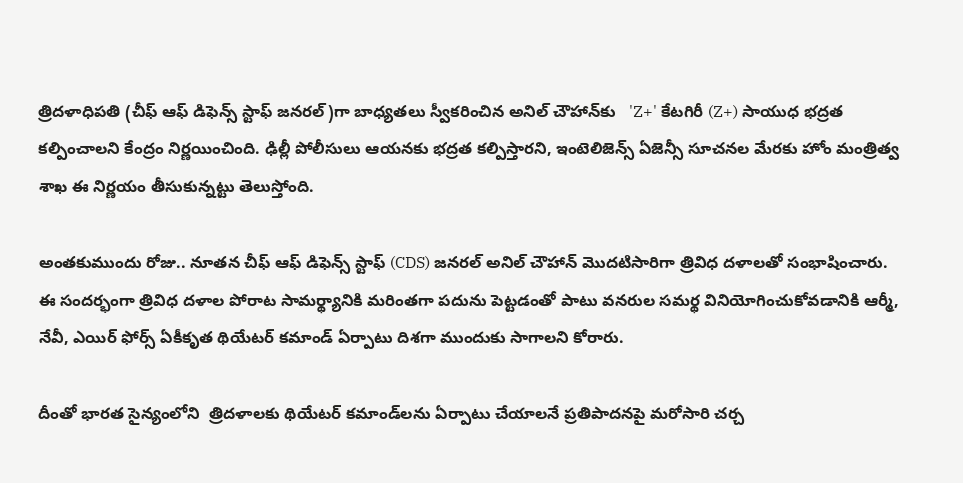త్రిదళాధిపతి (చీఫ్ ఆఫ్ డిఫెన్స్ స్టాఫ్ జనరల్)గా బాధ్య‌తలు స్వీక‌రించిన అనిల్ చౌహాన్‌కు   'Z+' కేటగిరీ (Z+) సాయుధ భద్రత కల్పించాలని కేంద్రం నిర్ణయించింది. ఢిల్లీ పోలీసులు ఆయనకు భద్రత కల్పిస్తారని, ఇంటెలిజెన్స్ ఏజెన్సీ సూచనల మేరకు హోం మంత్రిత్వ శాఖ ఈ నిర్ణయం తీసుకున్న‌ట్టు తెలుస్తోంది.

అంతకుముందు రోజు.. నూత‌న‌ చీఫ్ ఆఫ్ డిఫెన్స్ స్టాఫ్ (CDS) జనరల్ అనిల్ చౌహాన్ మొదటిసారిగా త్రివిధ దళాలతో సంభాషించారు. ఈ సందర్భంగా త్రివిధ దళాల పోరాట సామర్థ్యానికి మరింతగా పదును పెట్టడంతో పాటు వనరుల సమర్థ వినియోగించుకోవ‌డానికి ఆర్మీ, నేవీ, ఎయిర్ ఫోర్స్ ఏకీకృత థియేటర్ కమాండ్ ఏర్పాటు దిశగా ముందుకు సాగాలని కోరారు.

దీంతో భారత సైన్యంలోని  త్రిద‌ళాల‌కు థియేటర్ కమాండ్‌లను ఏర్పాటు చేయాలనే ప్రతిపాదనపై మరోసారి చర్చ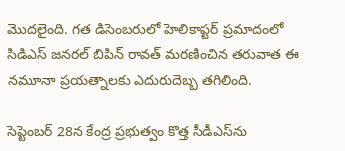మొదలైంది. గత డిసెంబరులో హెలికాప్టర్ ప్రమాదంలో సిడిఎస్ జనరల్ బిపిన్ రావత్ మరణించిన తరువాత ఈ నమూనా ప్రయత్నాలకు ఎదురుదెబ్బ తగిలింది.

సెప్టెంబర్ 28న కేంద్ర ప్రభుత్వం కొత్త సీడీఎస్‌ను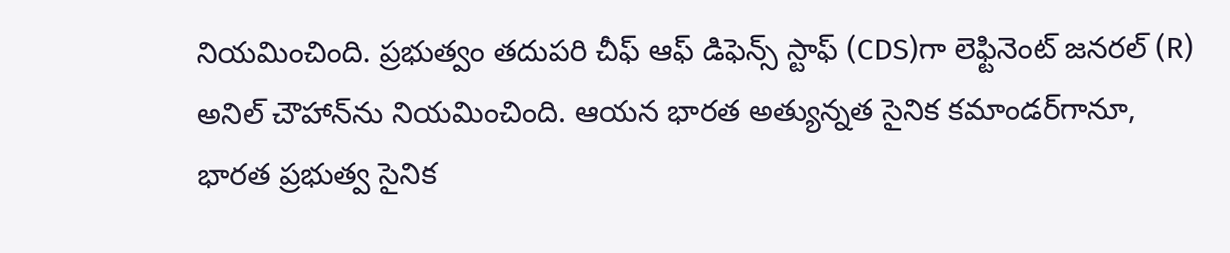నియమించింది. ప్రభుత్వం తదుపరి చీఫ్ ఆఫ్ డిఫెన్స్ స్టాఫ్ (CDS)గా లెఫ్టినెంట్ జనరల్ (R) అనిల్ చౌహాన్‌ను నియమించింది. ఆయ‌న‌ భారత అత్యున్నత సైనిక కమాండర్‌గానూ, భారత ప్రభుత్వ సైనిక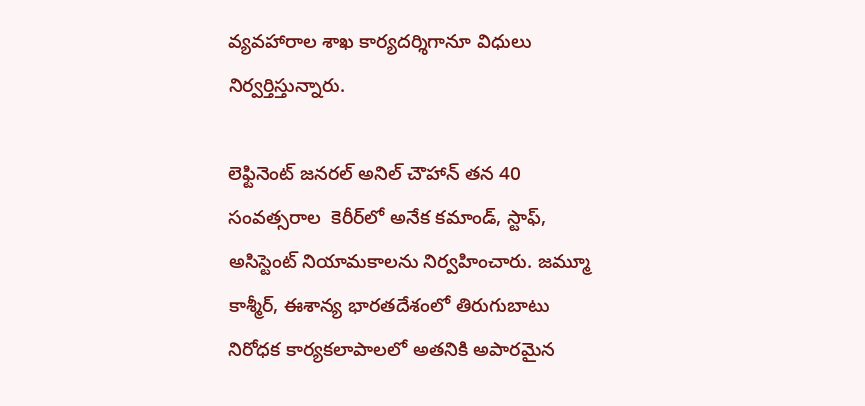వ్యవహారాల శాఖ కార్యదర్శిగానూ విధులు నిర్వర్తిస్తున్నారు.

లెఫ్టినెంట్ జనరల్ అనిల్ చౌహాన్ త‌న 40 సంవత్సరాల  కెరీర్‌లో అనేక కమాండ్, స్టాఫ్, అసిస్టెంట్ నియామకాలను నిర్వహించారు. జమ్మూ కాశ్మీర్, ఈశాన్య భారతదేశంలో తిరుగుబాటు నిరోధక కార్యకలాపాలలో అతనికి అపారమైన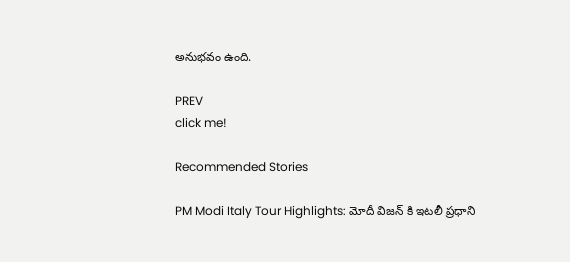అనుభవం ఉంది.

PREV
click me!

Recommended Stories

PM Modi Italy Tour Highlights: మోదీ విజన్ కి ఇటలీ ప్రధాని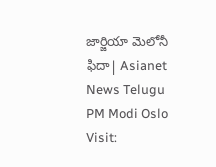జార్జియా మెలోనీ ఫిదా| Asianet News Telugu
PM Modi Oslo Visit: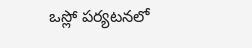ఒస్లో పర్యటనలో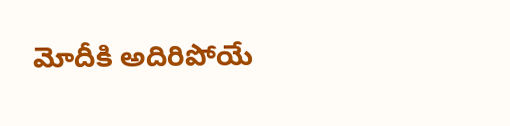మోదీకి అదిరిపోయే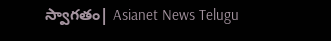స్వాగతం| Asianet News Telugu